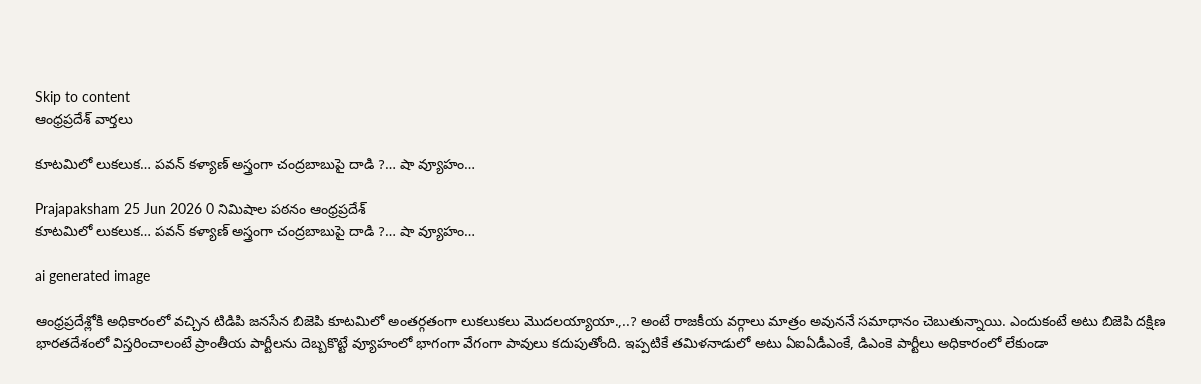Skip to content
ఆంధ్రప్రదేశ్ వార్తలు

కూటమిలో లుకలుక… పవన్ కళ్యాణ్ అస్త్రంగా చంద్రబాబుపై దాడి ?… షా వ్యూహం…

Prajapaksham 25 Jun 2026 0 నిమిషాల పఠనం ఆంధ్రప్రదేశ్
కూటమిలో లుకలుక… పవన్ కళ్యాణ్ అస్త్రంగా చంద్రబాబుపై దాడి ?… షా వ్యూహం…

ai generated image

ఆంధ్రప్రదేశ్లోకి అధికారంలో వచ్చిన టిడిపి జనసేన బిజెపి కూటమిలో అంతర్గతంగా లుకలుకలు మొదలయ్యాయా.,..? అంటే రాజకీయ వర్గాలు మాత్రం అవుననే సమాధానం చెబుతున్నాయి. ఎందుకంటే అటు బిజెపి దక్షిణ భారతదేశంలో విస్తరించాలంటే ప్రాంతీయ పార్టీలను దెబ్బకొట్టే వ్యూహంలో భాగంగా వేగంగా పావులు కదుపుతోంది. ఇప్పటికే తమిళనాడులో అటు ఏఐఏడీఎంకే, డిఎంకె పార్టీలు అధికారంలో లేకుండా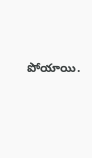పోయాయి.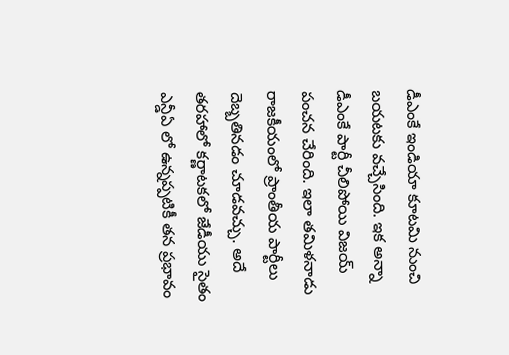డీఎంకే ఇండియా కూటమి నుంచి బయటకు వచ్చేసింది. ఇక అన్నా డీఎంకే పార్టీ చీలిపోయి విజయ్ పంచన చేరింది. ఇలా తమిళనాడు రాజకీయంలో ప్రాంతీయ పార్టీలు దెబ్బతినడం చూడవచ్చు. అదే తరహాలో కర్ణాటకలో జేడీయు సైతం ఎన్డీఏ లో ఉన్నప్పటికీ తన ప్రభావం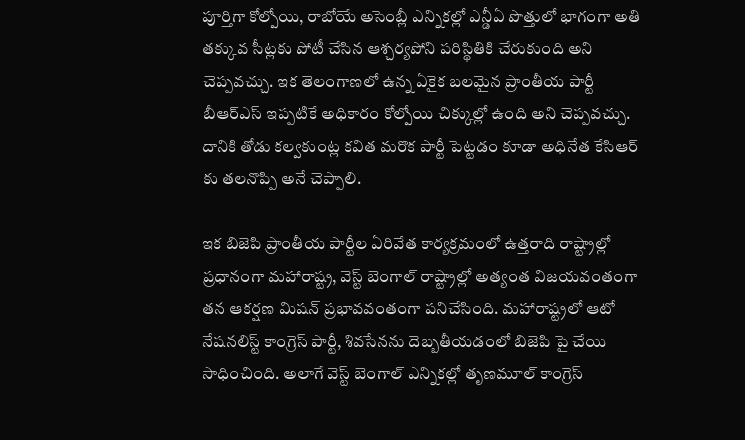పూర్తిగా కోల్పోయి, రాబోయే అసెంబ్లీ ఎన్నికల్లో ఎన్డీఏ పొత్తులో భాగంగా అతి తక్కువ సీట్లకు పోటీ చేసిన ఆశ్చర్యపోని పరిస్థితికి చేరుకుంది అని చెప్పవచ్చు. ఇక తెలంగాణలో ఉన్న ఏకైక బలమైన ప్రాంతీయ పార్టీ బీఆర్ఎస్ ఇప్పటికే అధికారం కోల్పోయి చిక్కుల్లో ఉంది అని చెప్పవచ్చు. దానికి తోడు కల్వకుంట్ల కవిత మరొక పార్టీ పెట్టడం కూడా అధినేత కేసిఆర్ కు తలనొప్పి అనే చెప్పాలి.

ఇక బిజెపి ప్రాంతీయ పార్టీల ఏరివేత కార్యక్రమంలో ఉత్తరాది రాష్ట్రాల్లో ప్రధానంగా మహారాష్ట్ర, వెస్ట్ బెంగాల్ రాష్ట్రాల్లో అత్యంత విజయవంతంగా తన ఆకర్షణ మిషన్ ప్రభావవంతంగా పనిచేసింది. మహారాష్ట్రలో ఆటో నేషనలిస్ట్ కాంగ్రెస్ పార్టీ, శివసేనను దెబ్బతీయడంలో బిజెపి పై చేయి సాధించింది. అలాగే వెస్ట్ బెంగాల్ ఎన్నికల్లో తృణమూల్ కాంగ్రెస్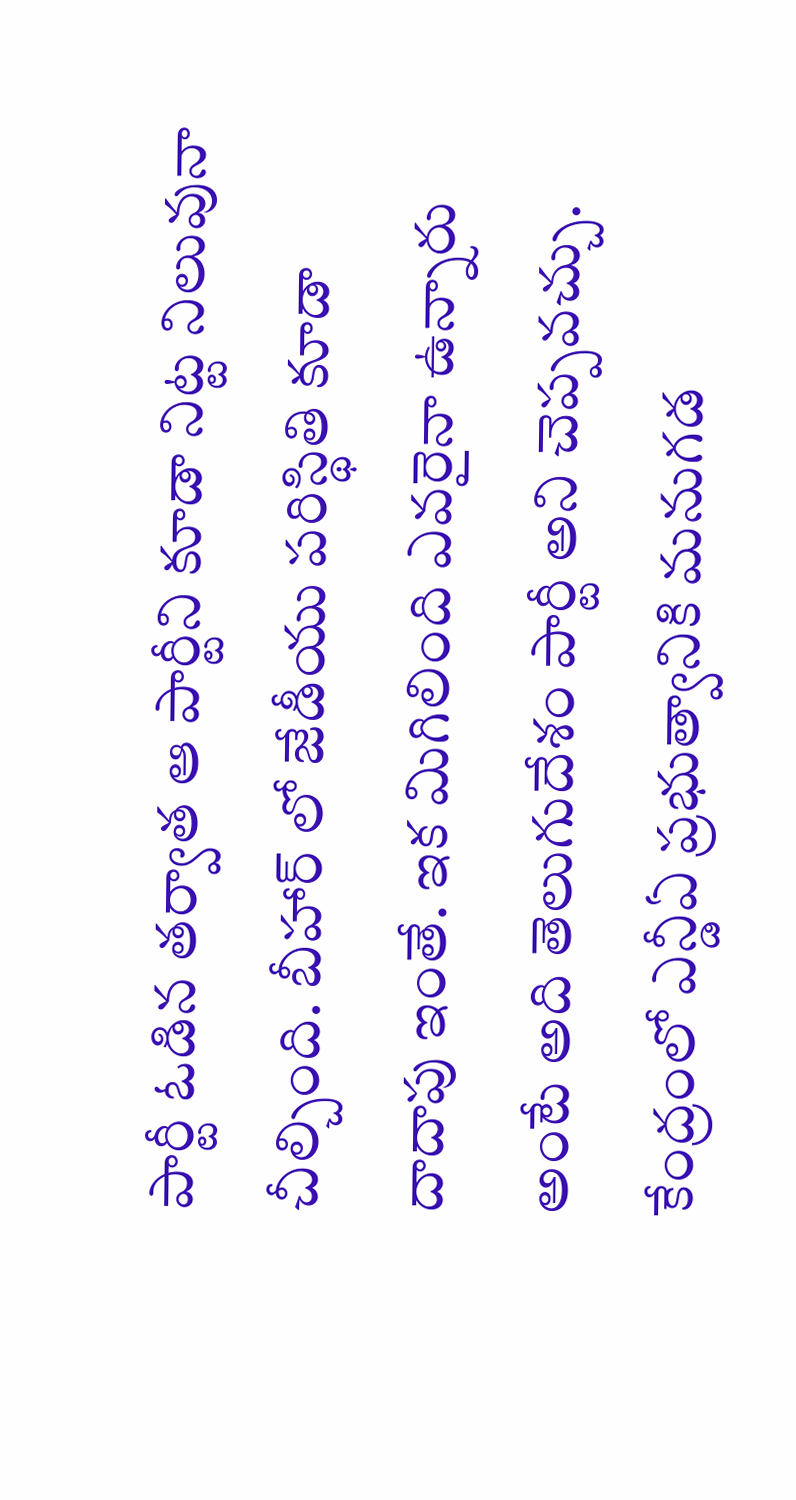పార్టీ ఓడిన తర్వాత ఆ పార్టీని కూడా నిట్ట నిలువునా చీల్చింది. బీహార్ లో జేడీయు పరిస్థితి కూడా దాదాపు ఇంతే. ఇక మిగిలింది ఎవరైనా ఉన్నారు అంటే అది తెలుగుదేశం పార్టీ అని చెప్పవచ్చు. కేంద్రంలో ఎన్డీఏ ప్రభుత్వానికి మనుగడ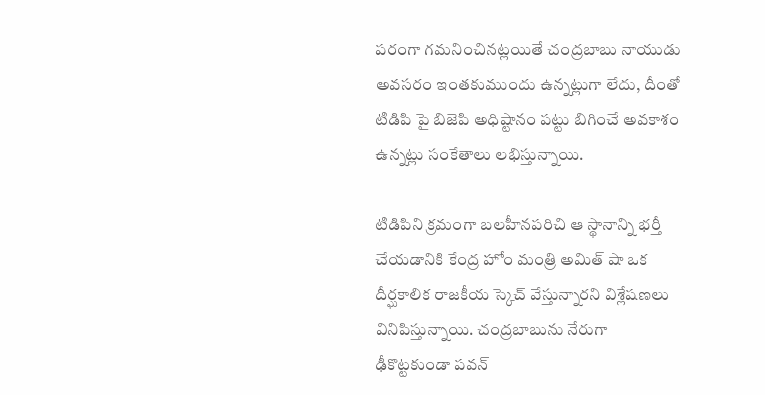పరంగా గమనించినట్లయితే చంద్రబాబు నాయుడు అవసరం ఇంతకుముందు ఉన్నట్లుగా లేదు, దీంతో టిడిపి పై బిజెపి అధిష్టానం పట్టు బిగించే అవకాశం ఉన్నట్లు సంకేతాలు లభిస్తున్నాయి.

టిడిపిని క్రమంగా బలహీనపరిచి ఆ స్థానాన్ని భర్తీ చేయడానికి కేంద్ర హోం మంత్రి అమిత్ షా ఒక దీర్ఘకాలిక రాజకీయ స్కెచ్ వేస్తున్నారని విశ్లేషణలు వినిపిస్తున్నాయి. చంద్రబాబును నేరుగా ఢీకొట్టకుండా పవన్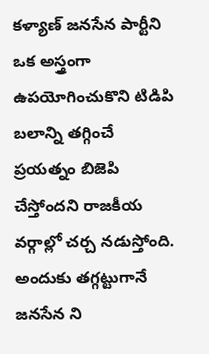కళ్యాణ్ జనసేన పార్టీని ఒక అస్త్రంగా ఉపయోగించుకొని టిడిపి బలాన్ని తగ్గించే ప్రయత్నం బిజెపి చేస్తోందని రాజకీయ వర్గాల్లో చర్చ నడుస్తోంది. అందుకు తగ్గట్టుగానే జనసేన ని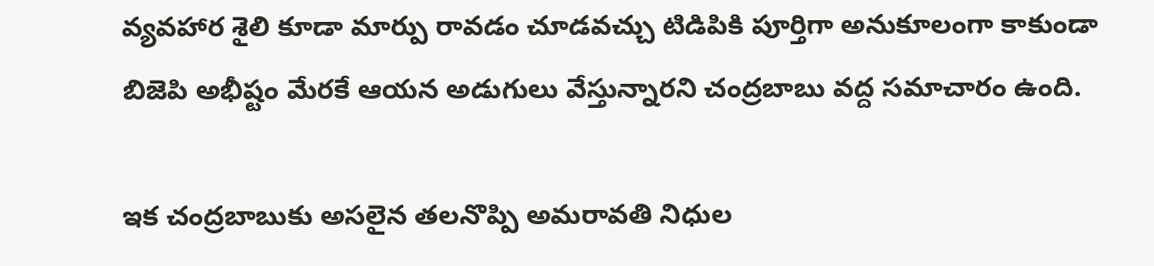వ్యవహార శైలి కూడా మార్పు రావడం చూడవచ్చు టిడిపికి పూర్తిగా అనుకూలంగా కాకుండా బిజెపి అభీష్టం మేరకే ఆయన అడుగులు వేస్తున్నారని చంద్రబాబు వద్ద సమాచారం ఉంది.

ఇక చంద్రబాబుకు అసలైన తలనొప్పి అమరావతి నిధుల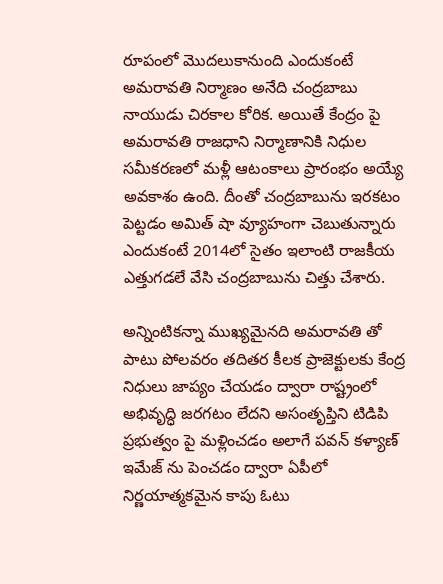రూపంలో మొదలుకానుంది ఎందుకంటే అమరావతి నిర్మాణం అనేది చంద్రబాబు నాయుడు చిరకాల కోరిక. అయితే కేంద్రం పై అమరావతి రాజధాని నిర్మాణానికి నిధుల సమీకరణలో మళ్లీ ఆటంకాలు ప్రారంభం అయ్యే అవకాశం ఉంది. దీంతో చంద్రబాబును ఇరకటం పెట్టడం అమిత్ షా వ్యూహంగా చెబుతున్నారు ఎందుకంటే 2014లో సైతం ఇలాంటి రాజకీయ ఎత్తుగడలే వేసి చంద్రబాబును చిత్తు చేశారు.

అన్నింటికన్నా ముఖ్యమైనది అమరావతి తో పాటు పోలవరం తదితర కీలక ప్రాజెక్టులకు కేంద్ర నిధులు జాప్యం చేయడం ద్వారా రాష్ట్రంలో అభివృద్ధి జరగటం లేదని అసంతృప్తిని టిడిపి ప్రభుత్వం పై మళ్లించడం అలాగే పవన్ కళ్యాణ్ ఇమేజ్ ను పెంచడం ద్వారా ఏపీలో నిర్ణయాత్మకమైన కాపు ఓటు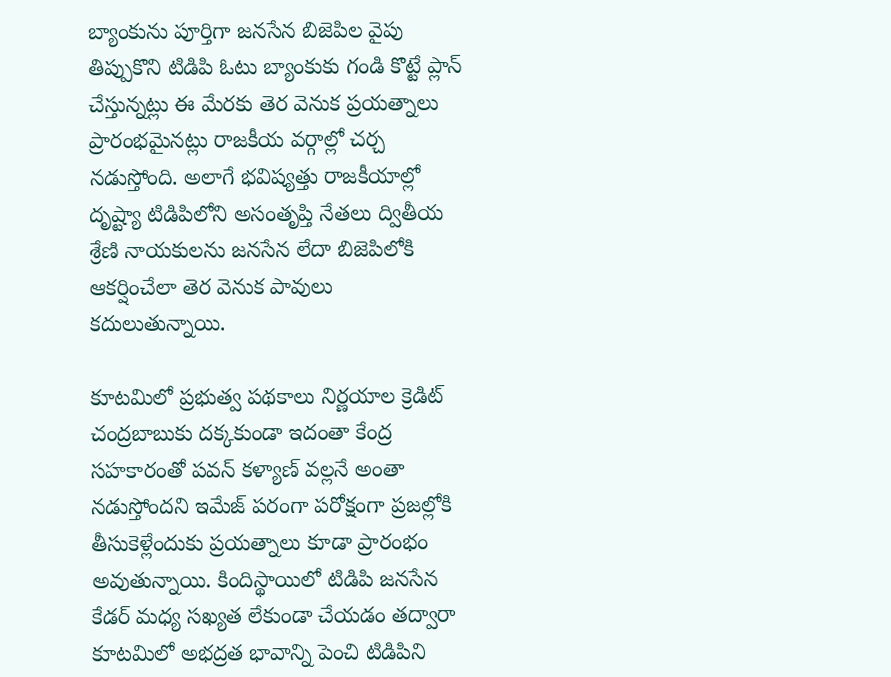బ్యాంకును పూర్తిగా జనసేన బిజెపిల వైపు తిప్పుకొని టిడిపి ఓటు బ్యాంకుకు గండి కొట్టే ప్లాన్ చేస్తున్నట్లు ఈ మేరకు తెర వెనుక ప్రయత్నాలు ప్రారంభమైనట్లు రాజకీయ వర్గాల్లో చర్చ నడుస్తోంది. అలాగే భవిష్యత్తు రాజకీయాల్లో దృష్ట్యా టిడిపిలోని అసంతృప్తి నేతలు ద్వితీయ శ్రేణి నాయకులను జనసేన లేదా బిజెపిలోకి ఆకర్షించేలా తెర వెనుక పావులు కదులుతున్నాయి.

కూటమిలో ప్రభుత్వ పథకాలు నిర్ణయాల క్రెడిట్ చంద్రబాబుకు దక్కకుండా ఇదంతా కేంద్ర సహకారంతో పవన్ కళ్యాణ్ వల్లనే అంతా నడుస్తోందని ఇమేజ్ పరంగా పరోక్షంగా ప్రజల్లోకి తీసుకెళ్లేందుకు ప్రయత్నాలు కూడా ప్రారంభం అవుతున్నాయి. కిందిస్థాయిలో టిడిపి జనసేన కేడర్ మధ్య సఖ్యత లేకుండా చేయడం తద్వారా కూటమిలో అభద్రత భావాన్ని పెంచి టిడిపిని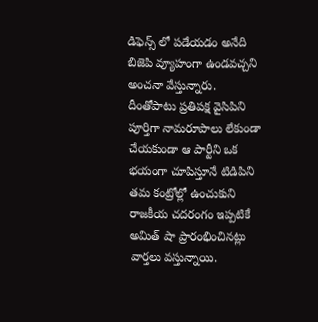డిఫెన్స్ లో పడేయడం అనేది బిజెపి వ్యూహంగా ఉండవచ్చని అంచనా వేస్తున్నారు. దీంతోపాటు ప్రతిపక్ష వైసిపిని పూర్తిగా నామరూపాలు లేకుండా చేయకుండా ఆ పార్టీని ఒక భయంగా చూపిస్తూనే టిడిపిని తమ కంట్రోల్లో ఉంచుకుని రాజకీయ చదరంగం ఇప్పటికే అమిత్ షా ప్రారంభించినట్లు వార్తలు వస్తున్నాయి.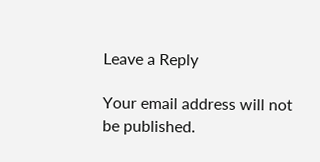Leave a Reply

Your email address will not be published.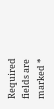Required fields are marked *